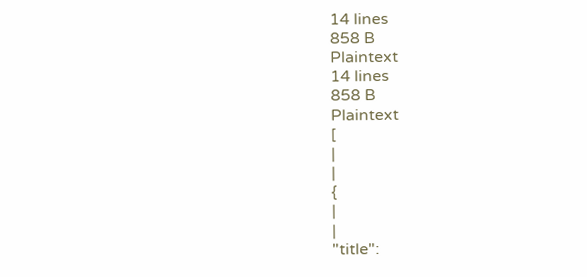14 lines
858 B
Plaintext
14 lines
858 B
Plaintext
[
|
|
{
|
|
"title":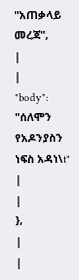"አጠቃላይ መረጃ",
|
|
"body": "ሰለሞን የአዶንያስን ነፍስ አዳነ\t"
|
|
},
|
|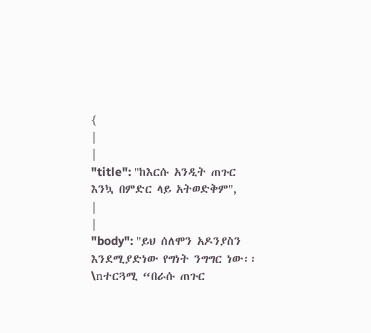{
|
|
"title": "ከእርሱ አንዲት ጠጉር እንኳ በምድር ላይ አትወድቅም",
|
|
"body": "ይህ ሰለሞን አዶንያስን እንደሚያድነው የግነት ንግግር ነው፡፡\nተርጓሚ “በራሱ ጠጉር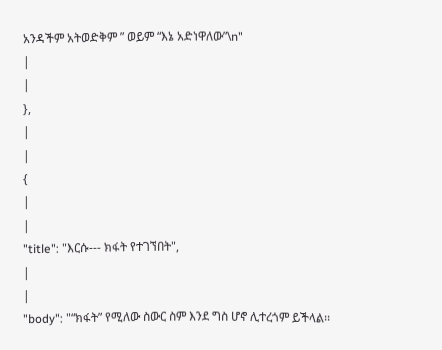አንዳችም አትወድቅም ” ወይም “እኔ አድነዋለው”\n"
|
|
},
|
|
{
|
|
"title": "እርሱ--- ክፋት የተገኘበት",
|
|
"body": "“ክፋት” የሚለው ስውር ስም እንደ ግስ ሆኖ ሊተረጎም ይችላል፡፡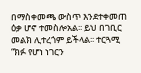በማስቀመጫ ውስጥ እንደተቀመጠ ዕቃ ሆኖ ተመስሎአል፡፡ ይህ በገቢር መልክ ሊተረጎም ይችላል፡፡ ተርጓሚ “ክፉ የሆነ ነገርን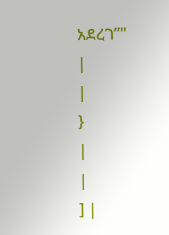አደረገ”"
|
|
}
|
|
] |